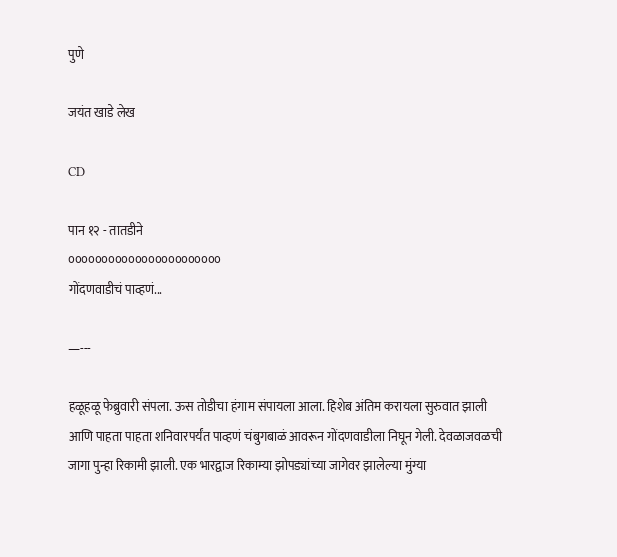पुणे

जयंत खाडे लेख

CD

पान १२ - तातडीने
०००००००००००००००००००००००
गोंदणवाडीचं पाव्हणं...

—---

हळूहळू फेब्रुवारी संपला. ऊस तोडीचा हंगाम संपायला आला. हिशेब अंतिम करायला सुरुवात झाली आणि पाहता पाहता शनिवारपर्यंत पाव्हणं चंबुगबाळं आवरून गोंदणवाडीला निघून गेली. देवळाजवळची जागा पुन्हा रिकामी झाली. एक भारद्वाज रिकाम्या झोपड्यांच्या जागेवर झालेल्या मुंग्या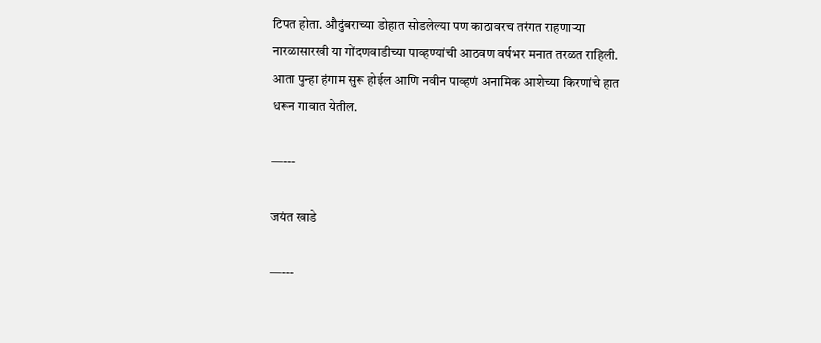टिपत होता. औदुंबराच्या डोहात सोडलेल्या पण काठावरच तरंगत राहणाऱ्या नारळासारखी या गोंदणवाडीच्या पाव्हण्यांची आठवण वर्षभर मनात तरळत राहिली. आता पुन्हा हंगाम सुरू होईल आणि नवीन पाव्हणं अनामिक आशेच्या किरणांचे हात धरून गावात येतील.

—---

जयंत खाडे

—---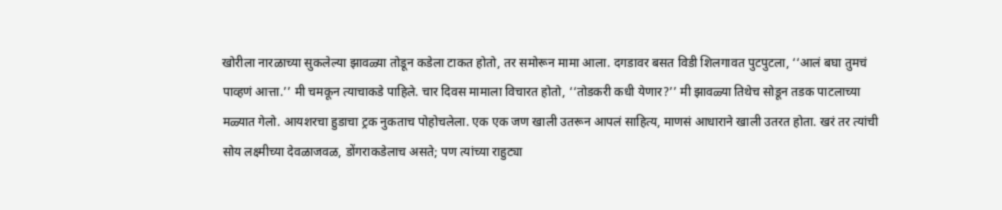खोरीला नारळाच्या सुकलेल्या झावळ्या तोडून कडेला टाकत होतो, तर समोरून मामा आला. दगडावर बसत विडी शिलगावत पुटपुटला, ‘‘आलं बघा तुमचं पाव्हणं आत्ता.’’ मी चमकून त्याचाकडे पाहिले. चार दिवस मामाला विचारत होतो, ‘‘तोडकरी कधी येणार?’’ मी झावळ्या तिथेच सोडून तडक पाटलाच्या मळ्यात गेलो. आयशरचा हुडाचा ट्रक नुकताच पोहोचलेला. एक एक जण खाली उतरून आपलं साहित्य, माणसं आधाराने खाली उतरत होता. खरं तर त्यांची सोय लक्ष्मीच्या देवळाजवळ, डोंगराकडेलाच असते; पण त्यांच्या राहुट्या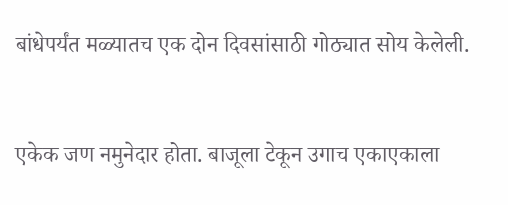बांधेपर्यंत मळ्यातच एक दोन दिवसांसाठी गोठ्यात सोय केलेली.


एकेक जण नमुनेदार होता. बाजूला टेकून उगाच एकाएकाला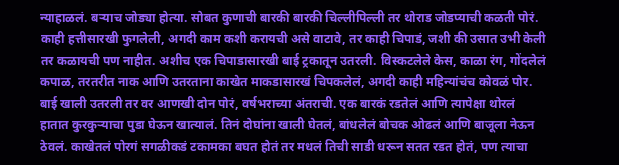न्याहाळलं. बऱ्याच जोड्या होत्या. सोबत कुणाची बारकी बारकी चिल्लीपिल्ली तर थोराड जोडप्याची कळती पोरं. काही हत्तीसारखी फुगलेली, अगदी काम कशी करायची असे वाटावे, तर काही चिपाडं, जशी की उसात उभी केली तर कळायची पण नाहीत. अशीच एक चिपाडासारखी बाई ट्रकातून उतरली. विस्कटलेले केस, काळा रंग, गोंदलेलं कपाळ, तरतरीत नाक आणि उतरताना काखेत माकडासारखं चिपकलेलं, अगदी काही महिन्यांचंच कोवळं पोर. बाई खाली उतरली तर वर आणखी दोन पोरं, वर्षभराच्या अंतराची. एक बारकं रडतेलं आणि त्यापेक्षा थोरलं हातात कुरकुऱ्याचा पुडा घेऊन खात्यालं. तिनं दोघांना खाली घेतलं, बांधलेलं बोचक ओढलं आणि बाजूला नेऊन ठेवलं. काखेतलं पोरगं सगळीकडं टकामका बघत होतं तर मधलं तिची साडी धरून सतत रडत होतं, पण त्याचा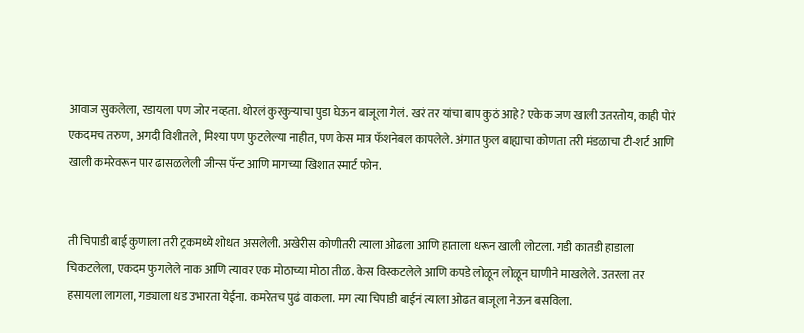आवाज सुकलेला, रडायला पण जोर नव्हता. थोरलं कुरकुऱ्याचा पुडा घेऊन बाजूला गेलं. खरं तर यांचा बाप कुठं आहे? एकेक जण खाली उतरतोय, काही पोरं एकदमच तरुण, अगदी विशीतले, मिश्या पण फुटलेल्या नाहीत, पण केस मात्र फॅशनेबल कापलेले. अंगात फुल बाह्याचा कोणता तरी मंडळाचा टी-शर्ट आणि खाली कमरेवरून पार ढासळलेली जीन्स पॅन्ट आणि मागच्या खिशात स्मार्ट फोन.


ती चिपाडी बाई कुणाला तरी ट्रकमध्ये शोधत असलेली. अखेरीस कोणीतरी त्याला ओढला आणि हाताला धरून खाली लोटला. गडी कातडी हाडाला चिकटलेला, एकदम फुगलेले नाक आणि त्यावर एक मोठाच्या मोठा तीळ. केस विस्कटलेले आणि कपडे लोळून लोळून घाणीने माखलेले. उतरला तर हसायला लागला, गड्याला धड उभारता येईना. कमरेतच पुढं वाकला. मग त्या चिपाडी बाईनं त्याला ओढत बाजूला नेऊन बसविला.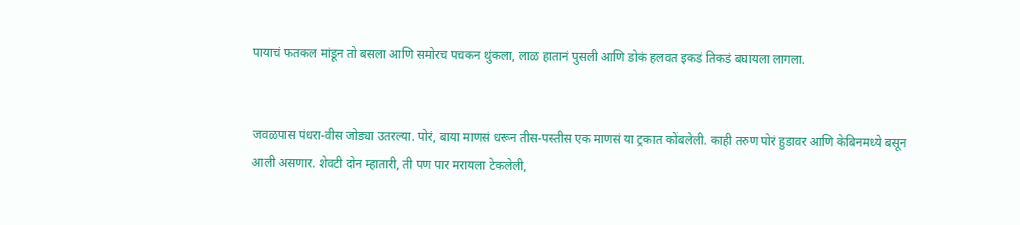पायाचं फतकल मांडून तो बसला आणि समोरच पचकन थुंकला, लाळ हातानं पुसली आणि डोकं हलवत इकडं तिकडं बघायला लागला.


जवळपास पंधरा-वीस जोड्या उतरल्या. पोरं, बाया माणसं धरून तीस-पस्तीस एक माणसं या ट्रकात कोंबलेली. काही तरुण पोरं हुडावर आणि केबिनमध्ये बसून आली असणार. शेवटी दोन म्हातारी, ती पण पार मरायला टेकलेली,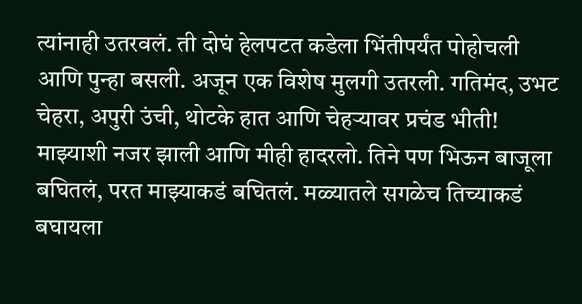त्यांनाही उतरवलं. ती दोघं हेलपटत कडेला भिंतीपर्यंत पोहोचली आणि पुन्हा बसली. अजून एक विशेष मुलगी उतरली. गतिमंद, उभट चेहरा, अपुरी उंची, थोटके हात आणि चेहऱ्यावर प्रचंड भीती! माझ्याशी नजर झाली आणि मीही हादरलो. तिने पण भिऊन बाजूला बघितलं, परत माझ्याकडं बघितलं. मळ्यातले सगळेच तिच्याकडं बघायला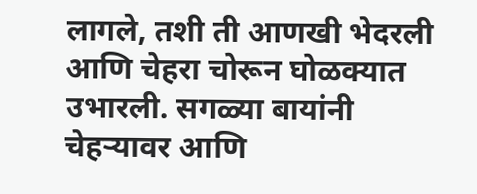लागले, तशी ती आणखी भेदरली आणि चेहरा चोरून घोळक्यात उभारली. सगळ्या बायांनी चेहऱ्यावर आणि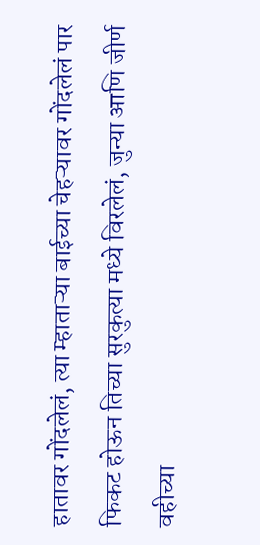हातावर गोंदलेलं, त्या म्हाताऱ्या बाईच्या चेहऱ्यावर गोंदलेलं पार फिकट होऊन तिच्या सुरकुत्या मध्ये विरलेलं, जुन्या आणि जीर्ण वहीच्या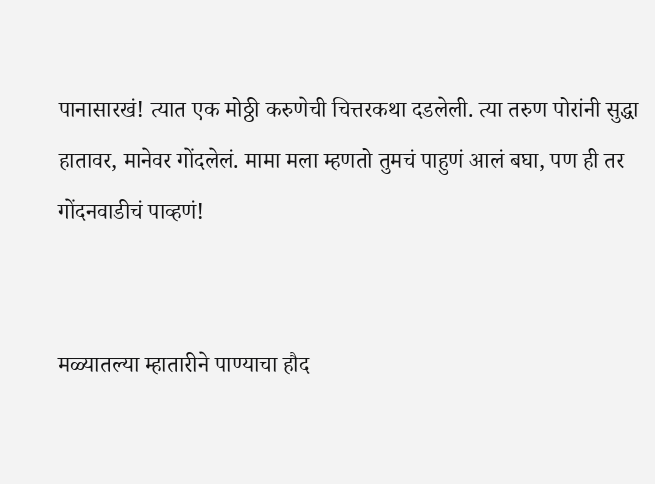पानासारखं! त्यात एक मोठ्ठी करुणेची चित्तरकथा दडलेली. त्या तरुण पोरांनी सुद्धा हातावर, मानेवर गोंदलेलं. मामा मला म्हणतो तुमचं पाहुणं आलं बघा, पण ही तर गोंदनवाडीचं पाव्हणं!


मळ्यातल्या म्हातारीने पाण्याचा हौद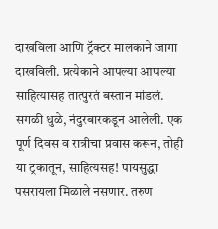दाखविला आणि ट्रॅक्टर मालकाने जागा दाखविली. प्रत्येकाने आपल्या आपल्या साहित्यासह तात्पुरतं बस्तान मांडलं. सगळी धुळे, नंदुरबारकडून आलेली. एक पूर्ण दिवस व रात्रीचा प्रवास करून, तोही या ट्रकातून, साहित्यसह! पायसुद्धा पसरायला मिळाले नसणार. तरुण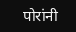पोरांनी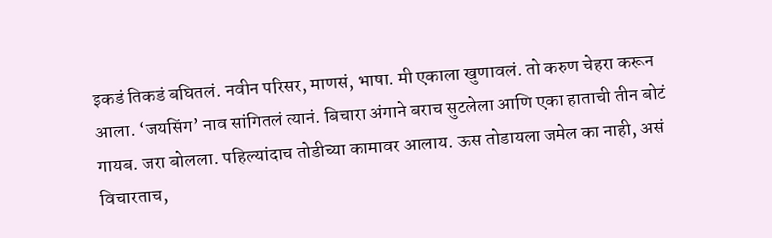इकडं तिकडं बघितलं. नवीन परिसर, माणसं, भाषा. मी एकाला खुणावलं. तो करुण चेहरा करून आला. ‘जयसिंग’ नाव सांगितलं त्यानं. बिचारा अंगाने बराच सुटलेला आणि एका हाताची तीन बोटं गायब. जरा बोलला. पहिल्यांदाच तोडीच्या कामावर आलाय. ऊस तोडायला जमेल का नाही, असं विचारताच,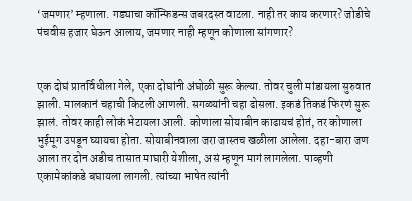‘जमणार’ म्हणाला. गड्याचा कॉन्फिडन्स जबरदस्त वाटला. नाही तर काय करणार? जोडीचे पंचवीस हजार घेऊन आलाय, जमणार नाही म्हणून कोणाला सांगणार?


एक दोघं प्रातर्विधीला गेले, एका दोघांनी अंघोळी सुरू केल्या. तोवर चुली मांडायला सुरुवात झाली. मालकानं चहाची किटली आणली. सगळ्यांनी चहा ढोसला. इकडं तिकडं फिरणं सुरू झालं. तोवर काही लोकं भेटायला आली. कोणाला सोयाबीन काढायचं होतं, तर कोणाला भुईमूग उपडून घ्यायचा होता. सोयाबीनवाला जरा जास्तच खळीला आलेला. दहा-बारा जण आला तर दोन अडीच तासात माघारी येशीला, असं म्हणून मागं लागलेला. पाव्हणी एकामेकांकडे बघायला लागली. त्यांच्या भाषेत त्यांनी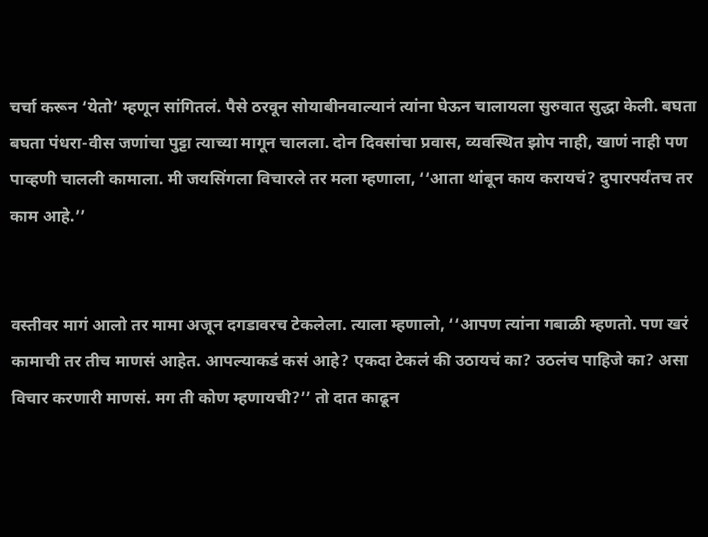चर्चा करून ‘येतो’ म्हणून सांगितलं. पैसे ठरवून सोयाबीनवाल्यानं त्यांना घेऊन चालायला सुरुवात सुद्धा केली. बघता बघता पंधरा-वीस जणांचा पुट्टा त्याच्या मागून चालला. दोन दिवसांचा प्रवास, व्यवस्थित झोप नाही, खाणं नाही पण पाव्हणी चालली कामाला. मी जयसिंगला विचारले तर मला म्हणाला, ‘‘आता थांबून काय करायचं? दुपारपर्यंतच तर काम आहे.’’


वस्तीवर मागं आलो तर मामा अजून दगडावरच टेकलेला. त्याला म्हणालो, ‘‘आपण त्यांना गबाळी म्हणतो. पण खरं कामाची तर तीच माणसं आहेत. आपल्याकडं कसं आहे? एकदा टेकलं की उठायचं का? उठलंच पाहिजे का? असा विचार करणारी माणसं. मग ती कोण म्हणायची?’’ तो दात काढून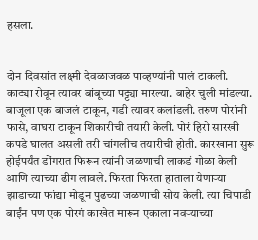हसला.


दोन दिवसांत लक्ष्मी देवळाजवळ पाव्हण्यांनी पालं टाकली. काट्या रोवून त्यावर बांबूच्या पट्ट्या मारल्या. बाहेर चुली मांडल्या. बाजूला एक बाजलं टाकून, गडी त्यावर कलांडली. तरुण पोरांनी फासे, वाघरा टाकून शिकारीची तयारी केली. पोरं हिरो सारखी कपडे घालत असली तरी चांगलीच तयारीची होती. कारखाना सुरू होईपर्यंत डोंगरात फिरून त्यांनी जळणाची लाकडं गोळा केली आणि त्याच्या ढीग लावले. फिरता फिरता हाताला येणार्‍या झाडाच्या फांद्या मोडून पुढच्या जळणाची सोय केली. त्या चिपाडी बाईंन पण एक पोरगं काखेत मारून एकाला नवऱ्याच्या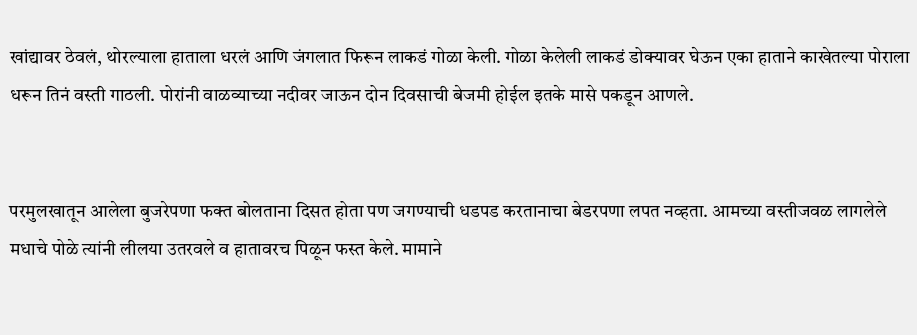खांद्यावर ठेवलं, थोरल्याला हाताला धरलं आणि जंगलात फिरून लाकडं गोळा केली. गोळा केलेली लाकडं डोक्यावर घेऊन एका हाताने काखेतल्या पोराला धरून तिनं वस्ती गाठली. पोरांनी वाळव्याच्या नदीवर जाऊन दोन दिवसाची बेजमी होईल इतके मासे पकडून आणले.


परमुलखातून आलेला बुजरेपणा फक्त बोलताना दिसत होता पण जगण्याची धडपड करतानाचा बेडरपणा लपत नव्हता. आमच्या वस्तीजवळ लागलेले मधाचे पोळे त्यांनी लीलया उतरवले व हातावरच पिळून फस्त केले. मामाने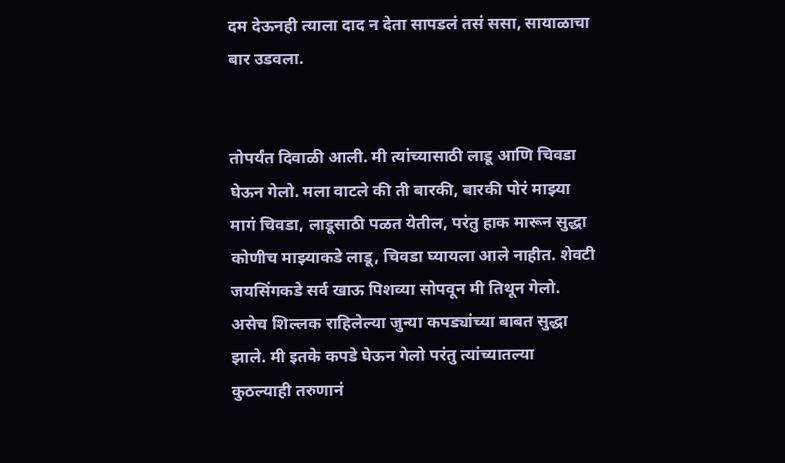दम देऊनही त्याला दाद न देता सापडलं तसं ससा, सायाळाचा बार उडवला.


तोपर्यंत दिवाळी आली. मी त्यांच्यासाठी लाडू आणि चिवडा घेऊन गेलो. मला वाटले की ती बारकी, बारकी पोरं माझ्या मागं चिवडा, लाडूसाठी पळत येतील, परंतु हाक मारून सुद्धा कोणीच माझ्याकडे लाडू, चिवडा घ्यायला आले नाहीत. शेवटी जयसिंगकडे सर्व खाऊ पिशव्या सोपवून मी तिथून गेलो. असेच शिल्लक राहिलेल्या जुन्या कपड्यांच्या बाबत सुद्धा झाले. मी इतके कपडे घेऊन गेलो परंतु त्यांच्यातल्या कुठल्याही तरुणानं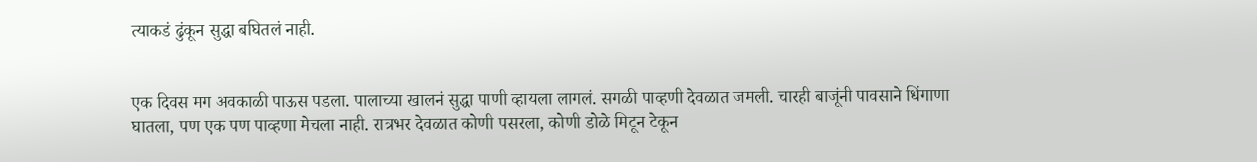त्याकडं ढुंकून सुद्धा बघितलं नाही.


एक दिवस मग अवकाळी पाऊस पडला. पालाच्या खालनं सुद्धा पाणी व्हायला लागलं. सगळी पाव्हणी देवळात जमली. चारही बाजूंनी पावसाने धिंगाणा घातला, पण एक पण पाव्हणा मेचला नाही. रात्रभर देवळात कोणी पसरला, कोणी डोळे मिटून टेकून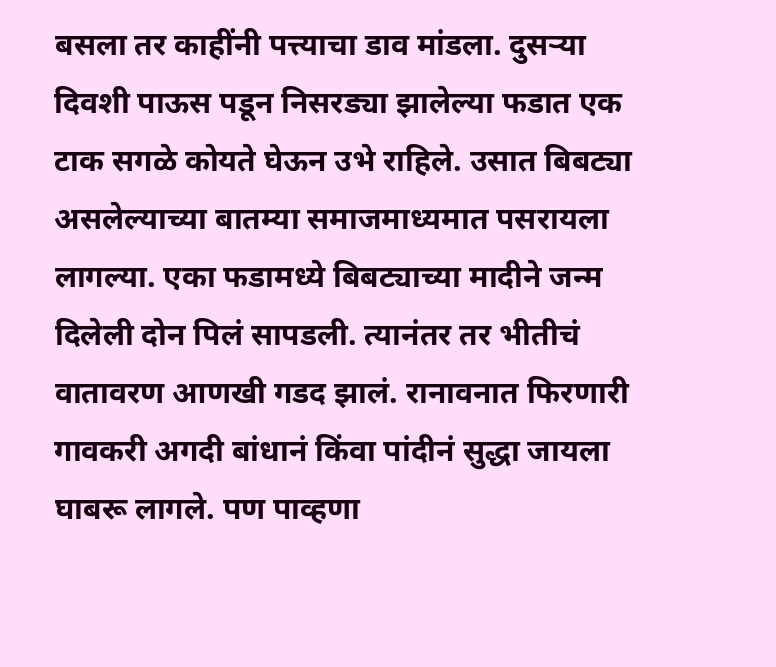बसला तर काहींनी पत्त्याचा डाव मांडला. दुसऱ्या दिवशी पाऊस पडून निसरड्या झालेल्या फडात एक टाक सगळे कोयते घेऊन उभे राहिले. उसात बिबट्या असलेल्याच्या बातम्या समाजमाध्यमात पसरायला लागल्या. एका फडामध्ये बिबट्याच्या मादीने जन्म दिलेली दोन पिलं सापडली. त्यानंतर तर भीतीचं वातावरण आणखी गडद झालं. रानावनात फिरणारी गावकरी अगदी बांधानं किंवा पांदीनं सुद्धा जायला घाबरू लागले. पण पाव्हणा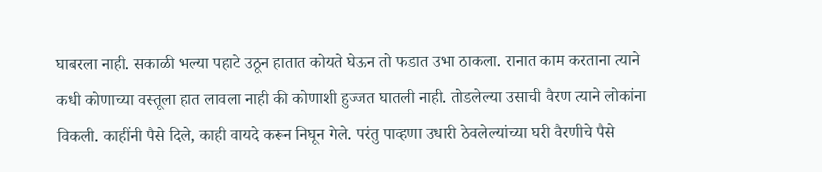घाबरला नाही. सकाळी भल्या पहाटे उठून हातात कोयते घेऊन तो फडात उभा ठाकला. रानात काम करताना त्याने कधी कोणाच्या वस्तूला हात लावला नाही की कोणाशी हुज्जत घातली नाही. तोडलेल्या उसाची वैरण त्याने लोकांना विकली. काहींनी पैसे दिले, काही वायदे करून निघून गेले. परंतु पाव्हणा उधारी ठेवलेल्यांच्या घरी वैरणीचे पैसे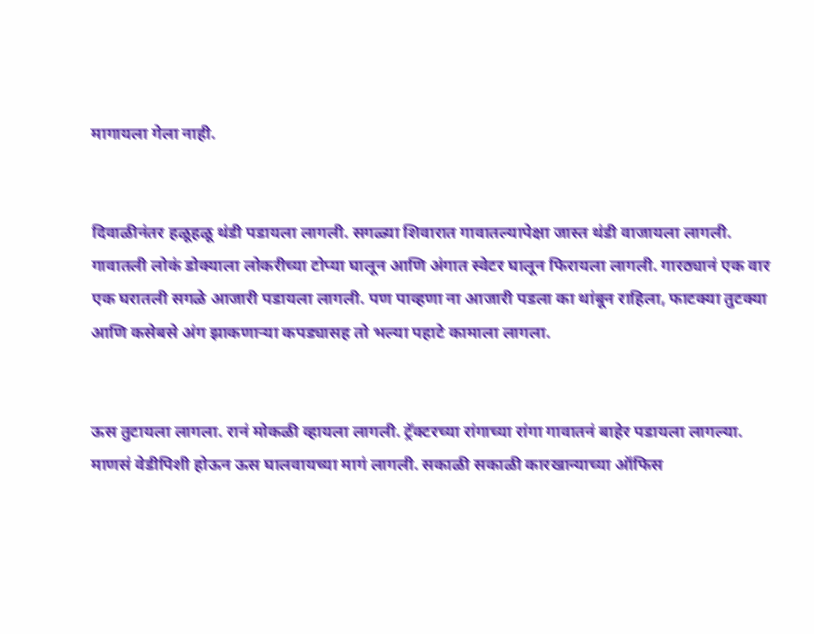मागायला गेला नाही.


दिवाळीनंतर हळूहळू थंडी पडायला लागली. सगळ्या शिवारात गावातल्यापेक्षा जास्त थंडी वाजायला लागली. गावातली लोकं डोक्याला लोकरीच्या टोप्या घालून आणि अंगात स्वेटर घालून फिरायला लागली. गारठ्यानं एक वार एक घरातली सगळे आजारी पडायला लागली. पण पाव्हणा ना आजारी पडला का थांबून राहिला, फाटक्या तुटक्या आणि कसेबसे अंग झाकणाऱ्या कपड्यासह तो भल्या पहाटे कामाला लागला.


ऊस तुटायला लागला. रानं मोकळी व्हायला लागली. ट्रॅक्टरच्या रांगाच्या रांगा गावातनं बाहेर पडायला लागल्या. माणसं वेडीपिशी होऊन ऊस घालवायच्या मागं लागली. सकाळी सकाळी कारखान्याच्या ऑफिस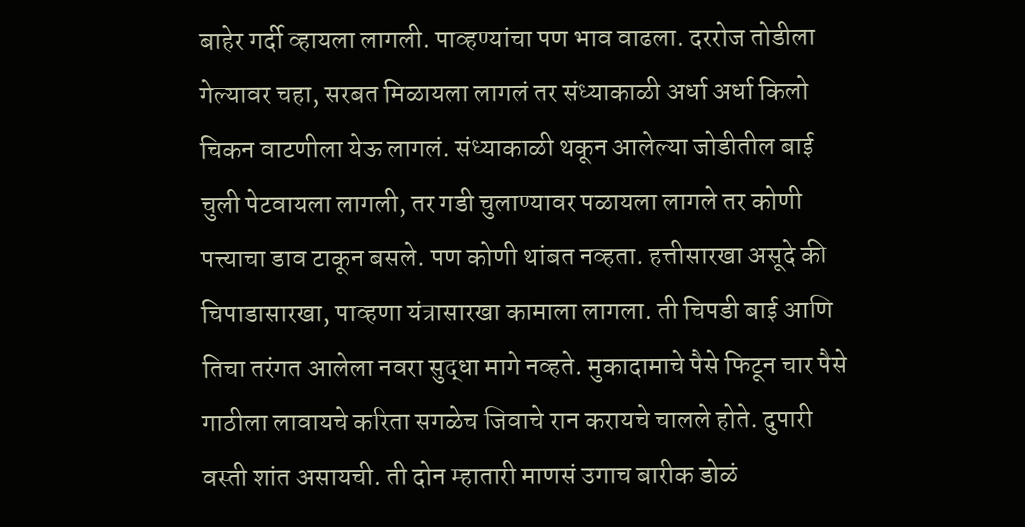बाहेर गर्दी व्हायला लागली. पाव्हण्यांचा पण भाव वाढला. दररोज तोडीला गेल्यावर चहा, सरबत मिळायला लागलं तर संध्याकाळी अर्धा अर्धा किलो चिकन वाटणीला येऊ लागलं. संध्याकाळी थकून आलेल्या जोडीतील बाई चुली पेटवायला लागली, तर गडी चुलाण्यावर पळायला लागले तर कोणी पत्त्याचा डाव टाकून बसले. पण कोणी थांबत नव्हता. हत्तीसारखा असूदे की चिपाडासारखा, पाव्हणा यंत्रासारखा कामाला लागला. ती चिपडी बाई आणि तिचा तरंगत आलेला नवरा सुद्धा मागे नव्हते. मुकादामाचे पैसे फिटून चार पैसे गाठीला लावायचे करिता सगळेच जिवाचे रान करायचे चालले होते. दुपारी वस्ती शांत असायची. ती दोन म्हातारी माणसं उगाच बारीक डोळं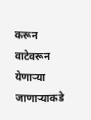करून वाटेवरून येणाऱ्या जाणाऱ्याकडे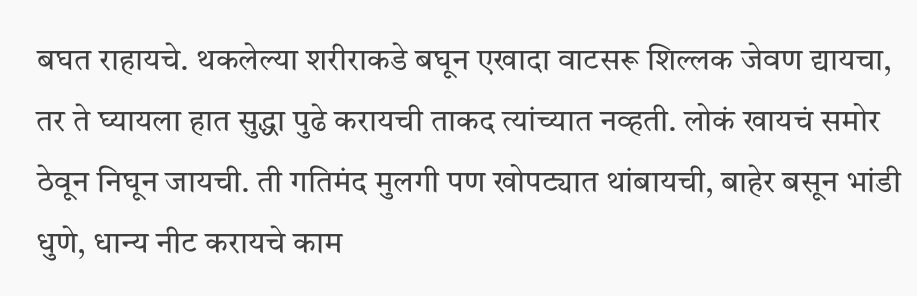बघत राहायचे. थकलेल्या शरीराकडे बघून एखादा वाटसरू शिल्लक जेवण द्यायचा, तर ते घ्यायला हात सुद्धा पुढे करायची ताकद त्यांच्यात नव्हती. लोकं खायचं समोर ठेवून निघून जायची. ती गतिमंद मुलगी पण खोपट्यात थांबायची, बाहेर बसून भांडी धुणे, धान्य नीट करायचे काम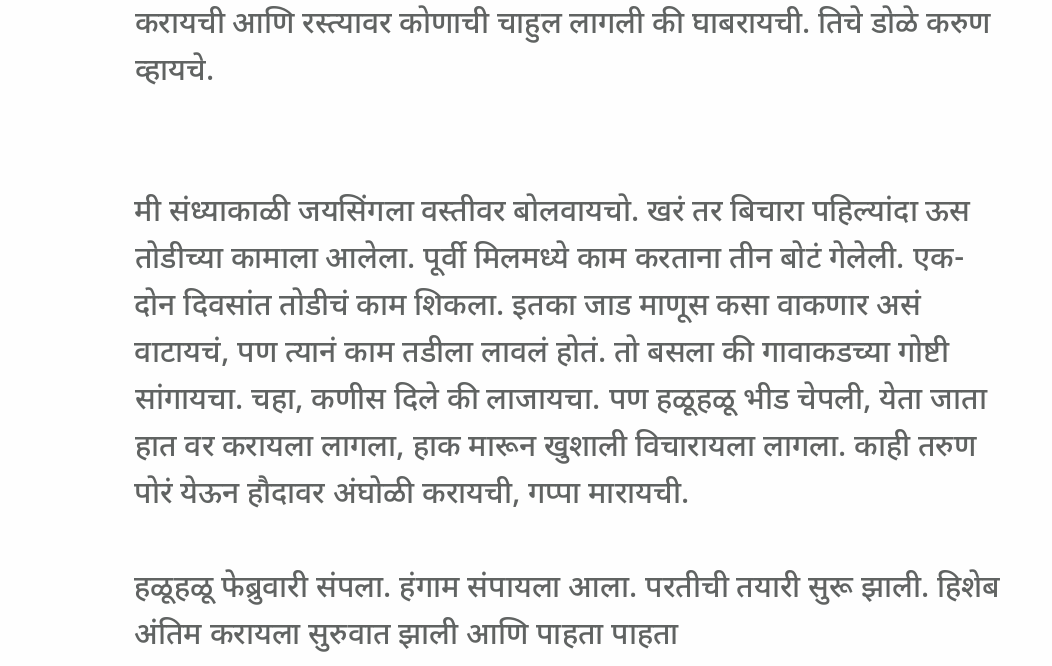करायची आणि रस्त्यावर कोणाची चाहुल लागली की घाबरायची. तिचे डोळे करुण व्हायचे.


मी संध्याकाळी जयसिंगला वस्तीवर बोलवायचो. खरं तर बिचारा पहिल्यांदा ऊस तोडीच्या कामाला आलेला. पूर्वी मिलमध्ये काम करताना तीन बोटं गेलेली. एक-दोन दिवसांत तोडीचं काम शिकला. इतका जाड माणूस कसा वाकणार असं वाटायचं, पण त्यानं काम तडीला लावलं होतं. तो बसला की गावाकडच्या गोष्टी सांगायचा. चहा, कणीस दिले की लाजायचा. पण हळूहळू भीड चेपली, येता जाता हात वर करायला लागला, हाक मारून खुशाली विचारायला लागला. काही तरुण पोरं येऊन हौदावर अंघोळी करायची, गप्पा मारायची.

हळूहळू फेब्रुवारी संपला. हंगाम संपायला आला. परतीची तयारी सुरू झाली. हिशेब अंतिम करायला सुरुवात झाली आणि पाहता पाहता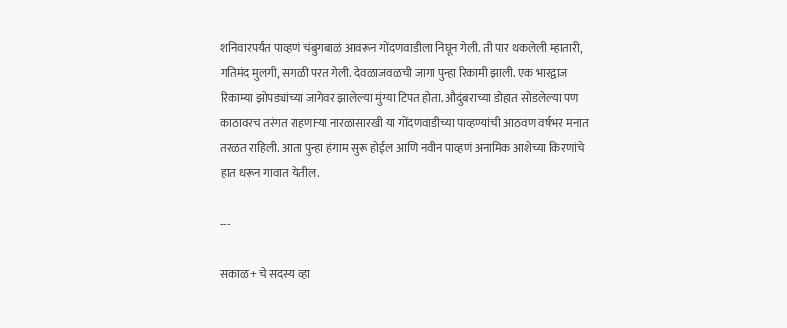शनिवारपर्यंत पाव्हणं चंबुगबाळं आवरून गोंदणवाडीला निघून गेली. ती पार थकलेली म्हातारी, गतिमंद मुलगी, सगळी परत गेली. देवळाजवळची जागा पुन्हा रिकामी झाली. एक भारद्वाज रिकाम्या झोपड्यांच्या जागेवर झालेल्या मुंग्या टिपत होता. औदुंबराच्या डोहात सोडलेल्या पण काठावरच तरंगत राहणाऱ्या नारळासारखी या गोंदणवाडीच्या पाव्हण्यांची आठवण वर्षभर मनात तरळत राहिली. आता पुन्हा हंगाम सुरू होईल आणि नवीन पाव्हणं अनामिक आशेच्या किरणांचे हात धरून गावात येतील.

---

सकाळ+ चे सदस्य व्हा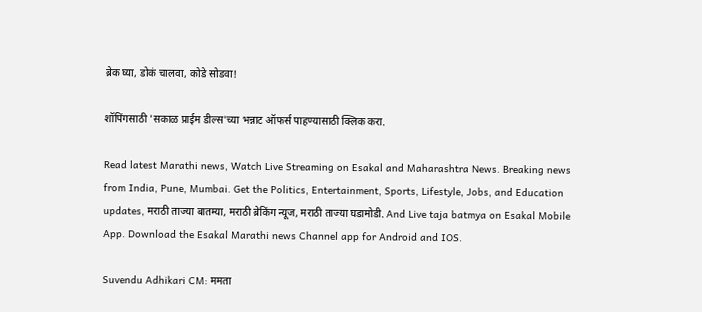ब्रेक घ्या, डोकं चालवा, कोडे सोडवा!

शॉपिंगसाठी 'सकाळ प्राईम डील्स'च्या भन्नाट ऑफर्स पाहण्यासाठी क्लिक करा.

Read latest Marathi news, Watch Live Streaming on Esakal and Maharashtra News. Breaking news from India, Pune, Mumbai. Get the Politics, Entertainment, Sports, Lifestyle, Jobs, and Education updates, मराठी ताज्या बातम्या, मराठी ब्रेकिंग न्यूज, मराठी ताज्या घडामोडी. And Live taja batmya on Esakal Mobile App. Download the Esakal Marathi news Channel app for Android and IOS.

Suvendu Adhikari CM: ममता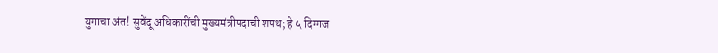युगाचा अंत! सुवेंदू अधिकारींची मुख्यमंत्रीपदाची शपथ; हे ५ दिग्गज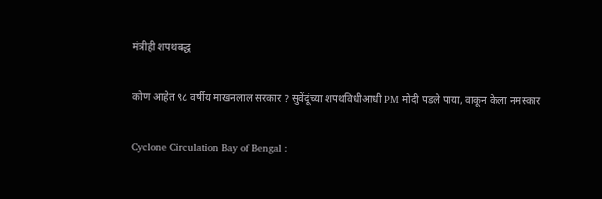मंत्रीही शपथबद्ध

कोण आहेत ९८ वर्षीय माखनलाल सरकार ? सुवेंदूंच्या शपथविधीआधी PM मोदी पडले पाया, वाकून केला नमस्कार

Cyclone Circulation Bay of Bengal :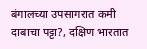बंगालच्या उपसागरात कमी दाबाचा पट्टा?, दक्षिण भारतात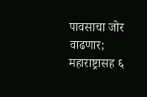पावसाचा जोर वाढणार; महाराष्ट्रासह ६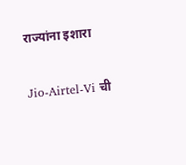राज्यांना इशारा

Jio-Airtel-Vi ची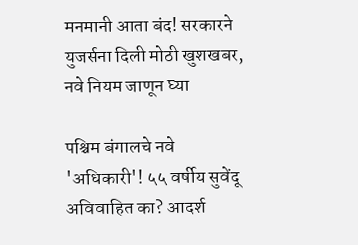मनमानी आता बंद! सरकारने युजर्सना दिली मोठी खुशखबर, नवे नियम जाणून घ्या

पश्चिम बंगालचे नवे 'अधिकारी'! ५५ वर्षीय सुवेंदू अविवाहित का? आदर्श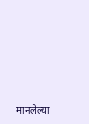मानलेल्या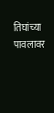तिघांच्या पावलावर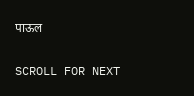पाऊल

SCROLL FOR NEXT